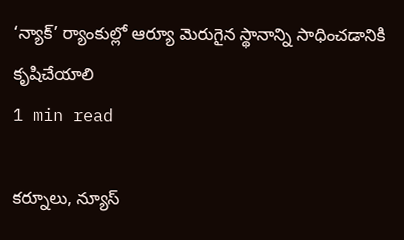‘న్యాక్’ ర్యాంకుల్లో ఆర్యూ మెరుగైన స్థానాన్ని సాధించడానికి కృషిచేయాలి
1 min read

కర్నూలు, న్యూస్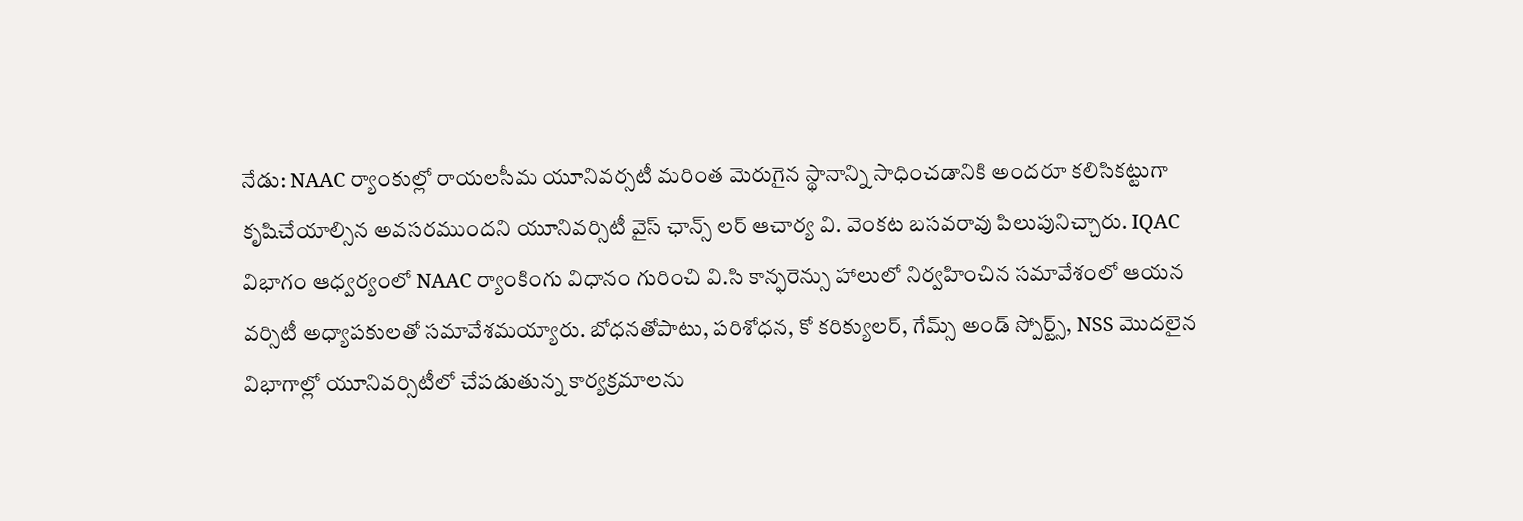నేడు: NAAC ర్యాంకుల్లో రాయలసీమ యూనివర్సటీ మరింత మెరుగైన స్థానాన్ని సాధించడానికి అందరూ కలిసికట్టుగా కృషిచేయాల్సిన అవసరముందని యూనివర్సిటీ వైస్ ఛాన్స్ లర్ ఆచార్య వి. వెంకట బసవరావు పిలుపునిచ్చారు. IQAC విభాగం ఆధ్వర్యంలో NAAC ర్యాంకింగు విధానం గురించి వి.సి కాన్ఫరెన్సు హాలులో నిర్వహించిన సమావేశంలో ఆయన వర్సిటీ అధ్యాపకులతో సమావేశమయ్యారు. బోధనతోపాటు, పరిశోధన, కో కరిక్యులర్, గేమ్స్ అండ్ స్పోర్ట్స్, NSS మొదలైన విభాగాల్లో యూనివర్సిటీలో చేపడుతున్న కార్యక్రమాలను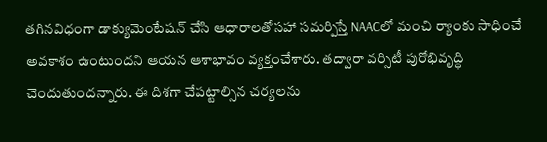తగినవిధంగా డాక్యుమెంటేషన్ చేసి ఆధారాలతోసహా సమర్పిస్తే NAACలో మంచి ర్యాంకు సాధించే అవకాశం ఉంటుందని ఆయన ఆశాభావం వ్యక్తంచేశారు. తద్వారా వర్సిటీ పురోభివృద్ధి చెందుతుందన్నారు. ఈ దిశగా చేపట్టాల్సిన చర్యలను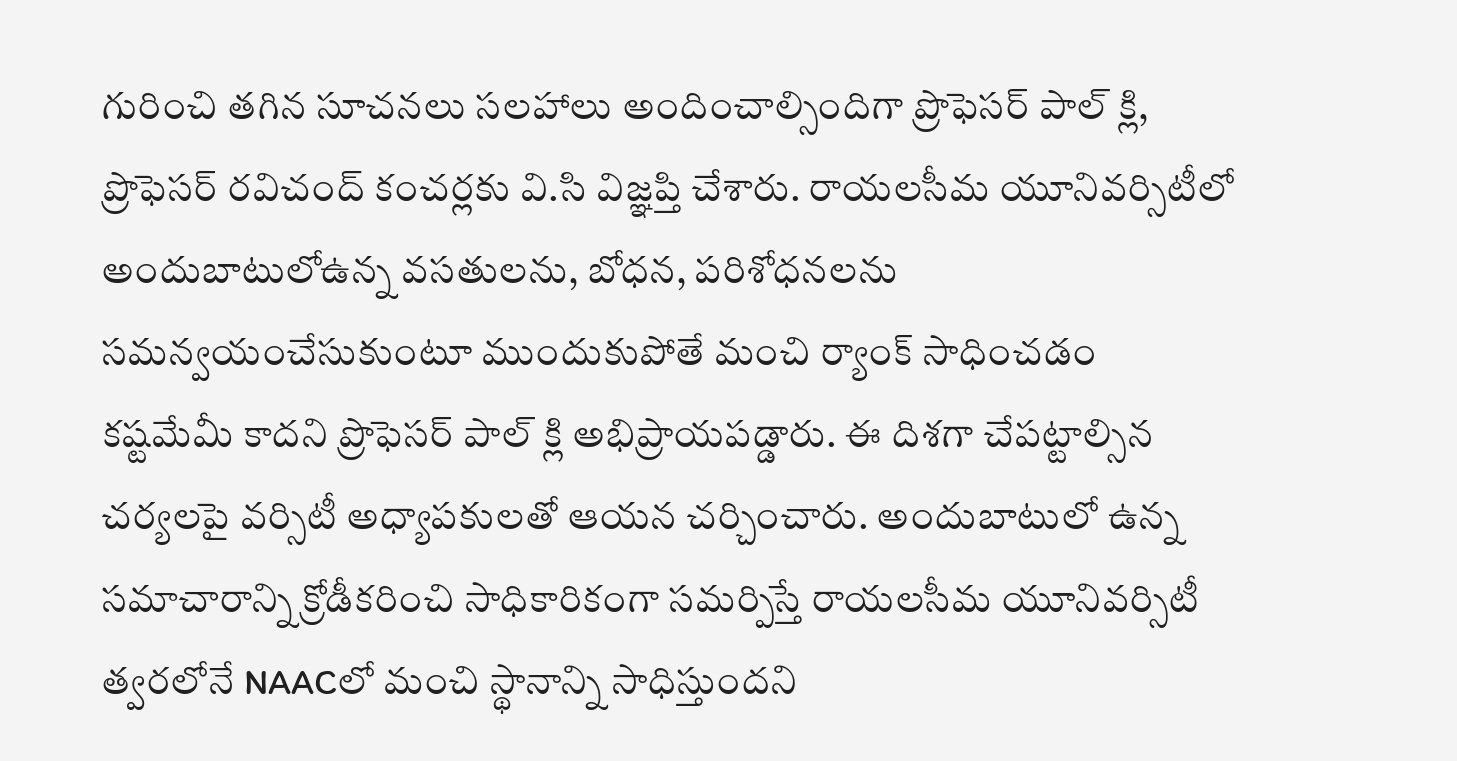గురించి తగిన సూచనలు సలహాలు అందించాల్సిందిగా ప్రొఫెసర్ పాల్ క్లి, ప్రొఫెసర్ రవిచంద్ కంచర్లకు వి.సి విజ్ఞప్తి చేశారు. రాయలసీమ యూనివర్సిటీలో అందుబాటులోఉన్న వసతులను, బోధన, పరిశోధనలను సమన్వయంచేసుకుంటూ ముందుకుపోతే మంచి ర్యాంక్ సాధించడం కష్టమేమీ కాదని ప్రొఫెసర్ పాల్ క్లి అభిప్రాయపడ్డారు. ఈ దిశగా చేపట్టాల్సిన చర్యలపై వర్సిటీ అధ్యాపకులతో ఆయన చర్చించారు. అందుబాటులో ఉన్న సమాచారాన్ని క్రోడీకరించి సాధికారికంగా సమర్పిస్తే రాయలసీమ యూనివర్సిటీ త్వరలోనే NAACలో మంచి స్థానాన్ని సాధిస్తుందని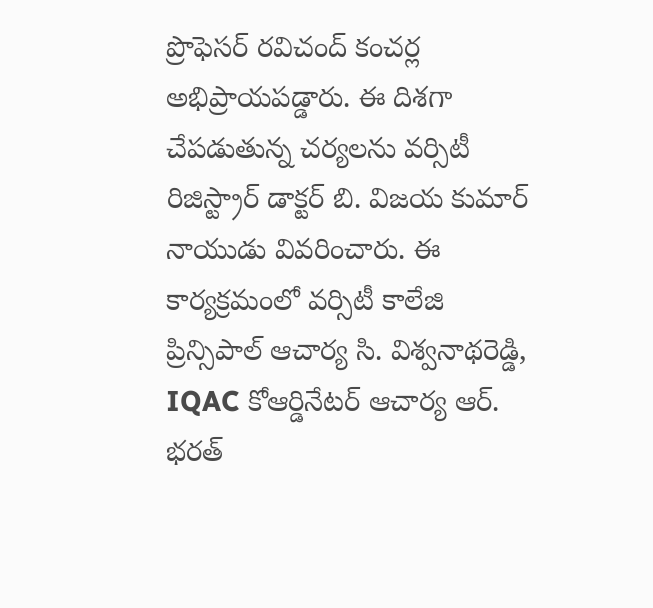ప్రొఫెసర్ రవిచంద్ కంచర్ల అభిప్రాయపడ్డారు. ఈ దిశగా చేపడుతున్న చర్యలను వర్సిటీ రిజిస్ట్రార్ డాక్టర్ బి. విజయ కుమార్ నాయుడు వివరించారు. ఈ కార్యక్రమంలో వర్సిటీ కాలేజి ప్రిన్సిపాల్ ఆచార్య సి. విశ్వనాథరెడ్డి, IQAC కోఆర్డినేటర్ ఆచార్య ఆర్. భరత్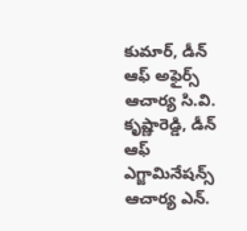కుమార్, డీన్ ఆఫ్ అఫైర్స్ ఆచార్య సి.వి. కృష్ణారెడ్డి, డీన్ ఆఫ్ ఎగ్జామినేషన్స్ ఆచార్య ఎన్.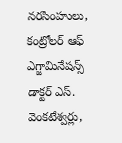నరసింహులు, కంట్రోలర్ ఆఫ్ ఎగ్జామినేషన్స్ డాక్టర్ ఎస్. వెంకటేశ్వర్లు,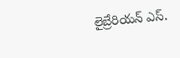లైబ్రేరియన్ ఎస్.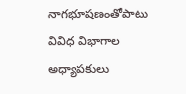నాగభూషణంతోపాటు వివిధ విభాగాల అధ్యాపకులు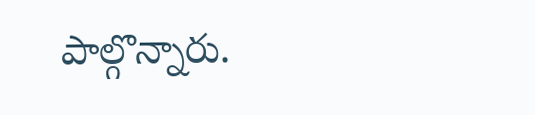పాల్గొన్నారు.